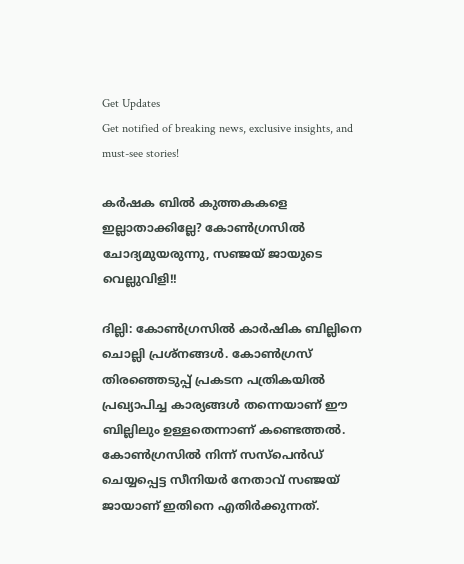Get Updates
Get notified of breaking news, exclusive insights, and must-see stories!

കര്‍ഷക ബില്‍ കുത്തകകളെ ഇല്ലാതാക്കില്ലേ? കോണ്‍ഗ്രസില്‍ ചോദ്യമുയരുന്നു, സഞ്ജയ് ജായുടെ വെല്ലുവിളി!!

ദില്ലി: കോണ്‍ഗ്രസില്‍ കാര്‍ഷിക ബില്ലിനെ ചൊല്ലി പ്രശ്‌നങ്ങള്‍. കോണ്‍ഗ്രസ് തിരഞ്ഞെടുപ്പ് പ്രകടന പത്രികയില്‍ പ്രഖ്യാപിച്ച കാര്യങ്ങള്‍ തന്നെയാണ് ഈ ബില്ലിലും ഉള്ളതെന്നാണ് കണ്ടെത്തല്‍. കോണ്‍ഗ്രസില്‍ നിന്ന് സസ്‌പെന്‍ഡ് ചെയ്യപ്പെട്ട സീനിയര്‍ നേതാവ് സഞ്ജയ് ജായാണ് ഇതിനെ എതിര്‍ക്കുന്നത്.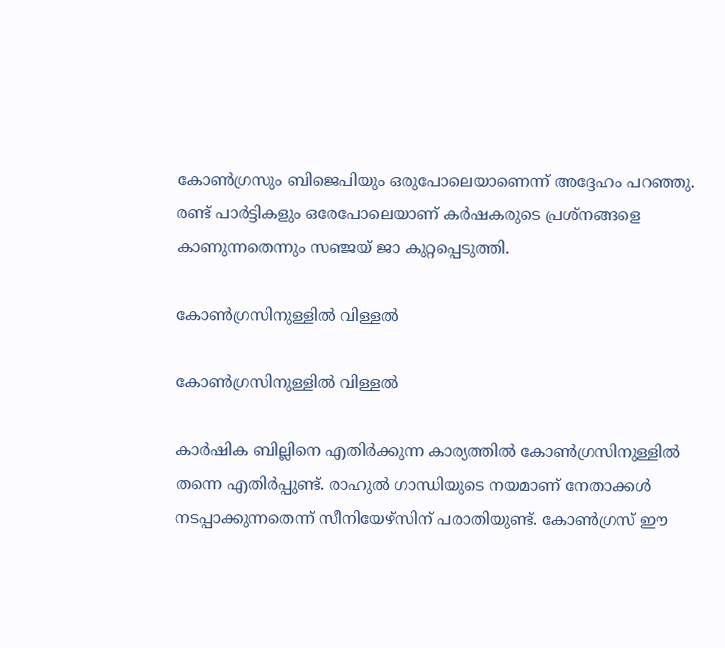കോണ്‍ഗ്രസും ബിജെപിയും ഒരുപോലെയാണെന്ന് അദ്ദേഹം പറഞ്ഞു. രണ്ട് പാര്‍ട്ടികളും ഒരേപോലെയാണ് കര്‍ഷകരുടെ പ്രശ്‌നങ്ങളെ കാണുന്നതെന്നും സഞ്ജയ് ജാ കുറ്റപ്പെടുത്തി.

കോണ്‍ഗ്രസിനുള്ളില്‍ വിള്ളല്‍

കോണ്‍ഗ്രസിനുള്ളില്‍ വിള്ളല്‍

കാര്‍ഷിക ബില്ലിനെ എതിര്‍ക്കുന്ന കാര്യത്തില്‍ കോണ്‍ഗ്രസിനുള്ളില്‍ തന്നെ എതിര്‍പ്പുണ്ട്. രാഹുല്‍ ഗാന്ധിയുടെ നയമാണ് നേതാക്കള്‍ നടപ്പാക്കുന്നതെന്ന് സീനിയേഴ്‌സിന് പരാതിയുണ്ട്. കോണ്‍ഗ്രസ് ഈ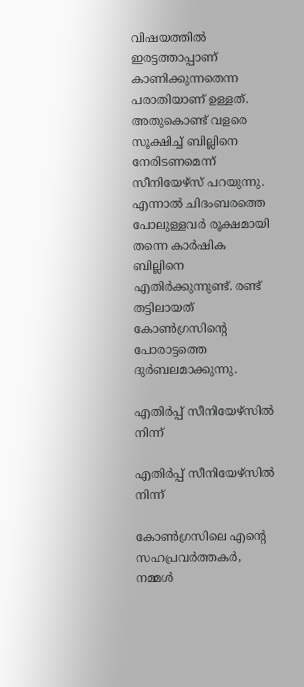വിഷയത്തില്‍ ഇരട്ടത്താപ്പാണ് കാണിക്കുന്നതെന്ന പരാതിയാണ് ഉള്ളത്. അതുകൊണ്ട് വളരെ സൂക്ഷിച്ച് ബില്ലിനെ നേരിടണമെന്ന് സീനിയേഴ്‌സ് പറയുന്നു. എന്നാല്‍ ചിദംബരത്തെ പോലുള്ളവര്‍ രൂക്ഷമായി തന്നെ കാര്‍ഷിക ബില്ലിനെ എതിര്‍ക്കുന്നുണ്ട്. രണ്ട് തട്ടിലായത് കോണ്‍ഗ്രസിന്റെ പോരാട്ടത്തെ ദുര്‍ബലമാക്കുന്നു.

എതിര്‍പ്പ് സീനിയേഴ്‌സില്‍ നിന്ന്

എതിര്‍പ്പ് സീനിയേഴ്‌സില്‍ നിന്ന്

കോണ്‍ഗ്രസിലെ എന്റെ സഹപ്രവര്‍ത്തകര്‍, നമ്മള്‍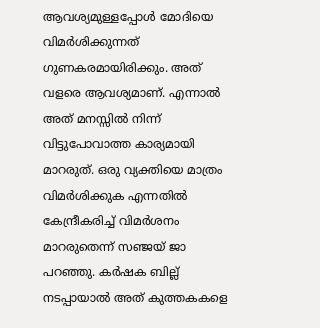ആവശ്യമുള്ളപ്പോള്‍ മോദിയെ വിമര്‍ശിക്കുന്നത് ഗുണകരമായിരിക്കും. അത് വളരെ ആവശ്യമാണ്. എന്നാല്‍ അത് മനസ്സില്‍ നിന്ന് വിട്ടുപോവാത്ത കാര്യമായി മാറരുത്. ഒരു വ്യക്തിയെ മാത്രം വിമര്‍ശിക്കുക എന്നതില്‍ കേന്ദ്രീകരിച്ച് വിമര്‍ശനം മാറരുതെന്ന് സഞ്ജയ് ജാ പറഞ്ഞു. കര്‍ഷക ബില്ല് നടപ്പായാല്‍ അത് കുത്തകകളെ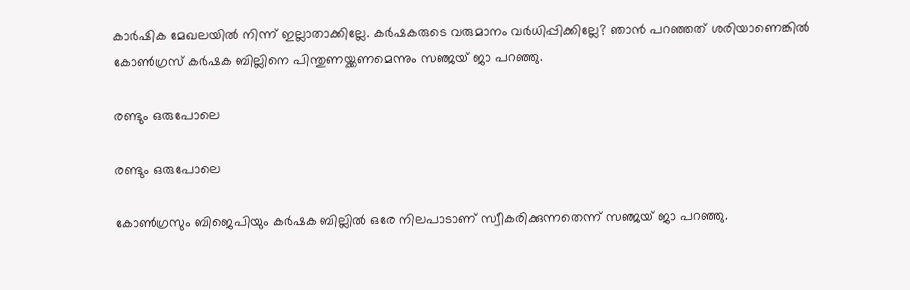കാര്‍ഷിക മേഖലയില്‍ നിന്ന് ഇല്ലാതാക്കില്ലേ. കര്‍ഷകരുടെ വരുമാനം വര്‍ധിപ്പിക്കില്ലേ? ഞാന്‍ പറഞ്ഞത് ശരിയാണെങ്കില്‍ കോണ്‍ഗ്രസ് കര്‍ഷക ബില്ലിനെ പിന്തുണയ്ക്കണമെന്നും സഞ്ജയ് ജാ പറഞ്ഞു.

രണ്ടും ഒരുപോലെ

രണ്ടും ഒരുപോലെ

കോണ്‍ഗ്രസും ബിജെപിയും കര്‍ഷക ബില്ലില്‍ ഒരേ നിലപാടാണ് സ്വീകരിക്കുന്നതെന്ന് സഞ്ജയ് ജാ പറഞ്ഞു.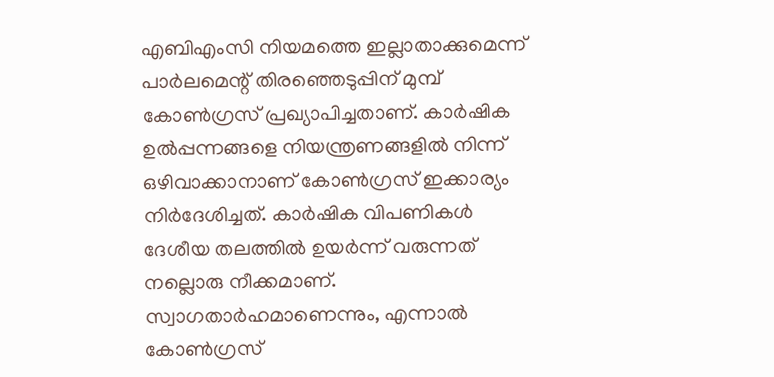എബിഎംസി നിയമത്തെ ഇല്ലാതാക്കുമെന്ന് പാര്‍ലമെന്റ് തിരഞ്ഞെടുപ്പിന് മുമ്പ് കോണ്‍ഗ്രസ് പ്രഖ്യാപിച്ചതാണ്. കാര്‍ഷിക ഉല്‍പ്പന്നങ്ങളെ നിയന്ത്രണങ്ങളില്‍ നിന്ന് ഒഴിവാക്കാനാണ് കോണ്‍ഗ്രസ് ഇക്കാര്യം നിര്‍ദേശിച്ചത്. കാര്‍ഷിക വിപണികള്‍ ദേശീയ തലത്തില്‍ ഉയര്‍ന്ന് വരുന്നത് നല്ലൊരു നീക്കമാണ്. സ്വാഗതാര്‍ഹമാണെന്നും, എന്നാല്‍ കോണ്‍ഗ്രസ്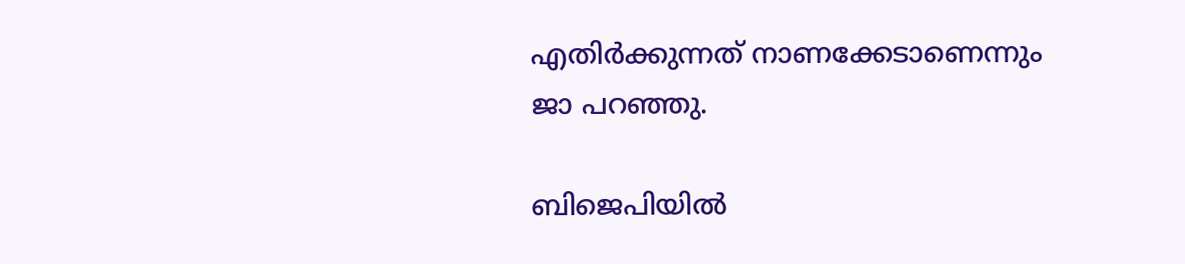എതിര്‍ക്കുന്നത് നാണക്കേടാണെന്നും ജാ പറഞ്ഞു.

ബിജെപിയില്‍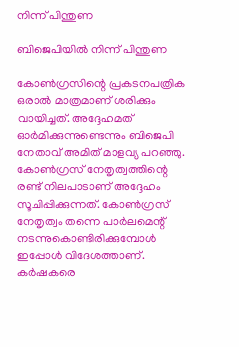നിന്ന് പിന്തുണ

ബിജെപിയില്‍ നിന്ന് പിന്തുണ

കോണ്‍ഗ്രസിന്റെ പ്രകടനപത്രിക ഒരാല്‍ മാത്രമാണ് ശരിക്കും വായിച്ചത്. അദ്ദേഹമത് ഓര്‍മിക്കുന്നുണ്ടെന്നും ബിജെപി നേതാവ് അമിത് മാളവ്യ പറഞ്ഞു. കോണ്‍ഗ്രസ് നേതൃത്വത്തിന്റെ രണ്ട് നിലപാടാണ് അദ്ദേഹം സൂചിപ്പിക്കുന്നത്. കോണ്‍ഗ്രസ് നേതൃത്വം തന്നെ പാര്‍ലമെന്റ് നടന്നുകൊണ്ടിരിക്കുമ്പോള്‍ ഇപ്പോള്‍ വിദേശത്താണ്. കര്‍ഷകരെ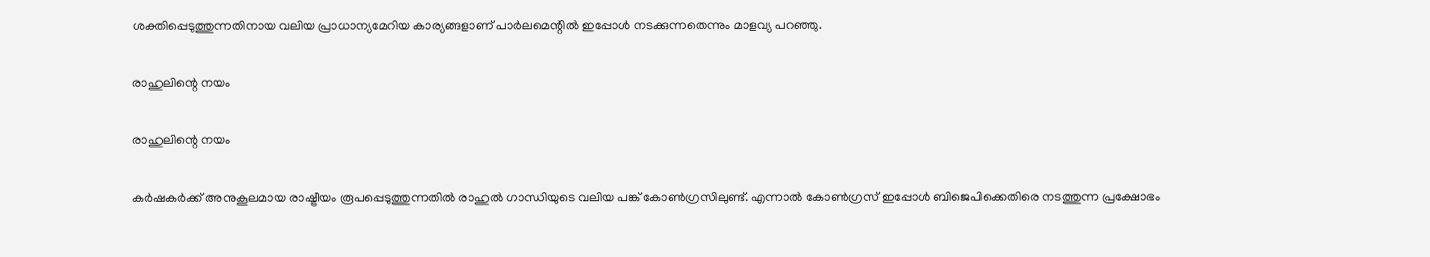ശക്തിപ്പെടുത്തുന്നതിനായ വലിയ പ്രാധാന്യമേറിയ കാര്യങ്ങളാണ് പാര്‍ലമെന്റില്‍ ഇപ്പോള്‍ നടക്കുന്നതെന്നും മാളവ്യ പറഞ്ഞു.

രാഹുലിന്റെ നയം

രാഹുലിന്റെ നയം

കര്‍ഷകര്‍ക്ക് അനുകൂലമായ രാഷ്ട്രീയം രൂപപ്പെടുത്തുന്നതില്‍ രാഹുല്‍ ഗാന്ധിയുടെ വലിയ പങ്ക് കോണ്‍ഗ്രസിലുണ്ട്. എന്നാല്‍ കോണ്‍ഗ്രസ് ഇപ്പോള്‍ ബിജെപിക്കെതിരെ നടത്തുന്ന പ്രക്ഷോഭം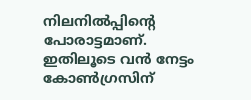നിലനില്‍പ്പിന്റെ പോരാട്ടമാണ്. ഇതിലൂടെ വന്‍ നേട്ടം കോണ്‍ഗ്രസിന്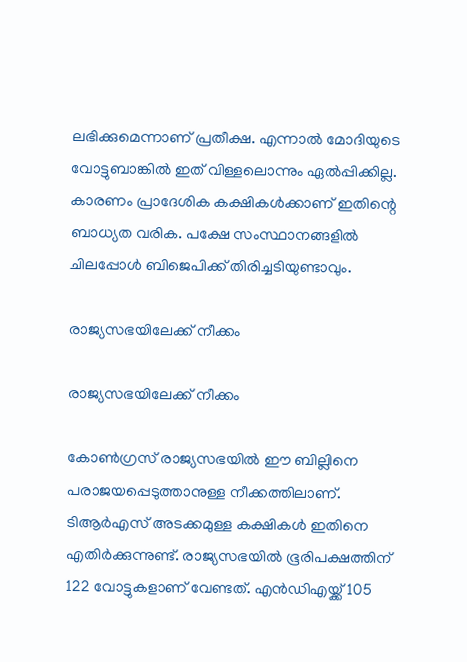ലഭിക്കുമെന്നാണ് പ്രതീക്ഷ. എന്നാല്‍ മോദിയുടെ വോട്ടുബാങ്കില്‍ ഇത് വിള്ളലൊന്നും ഏല്‍പ്പിക്കില്ല. കാരണം പ്രാദേശിക കക്ഷികള്‍ക്കാണ് ഇതിന്റെ ബാധ്യത വരിക. പക്ഷേ സംസ്ഥാനങ്ങളില്‍ ചിലപ്പോള്‍ ബിജെപിക്ക് തിരിച്ചടിയുണ്ടാവും.

രാജ്യസഭയിലേക്ക് നീക്കം

രാജ്യസഭയിലേക്ക് നീക്കം

കോണ്‍ഗ്രസ് രാജ്യസഭയില്‍ ഈ ബില്ലിനെ പരാജയപ്പെടുത്താനുള്ള നീക്കത്തിലാണ്. ടിആര്‍എസ് അടക്കമുള്ള കക്ഷികള്‍ ഇതിനെ എതിര്‍ക്കുന്നുണ്ട്. രാജ്യസഭയില്‍ ഭൂരിപക്ഷത്തിന് 122 വോട്ടുകളാണ് വേണ്ടത്. എന്‍ഡിഎയ്ക്ക് 105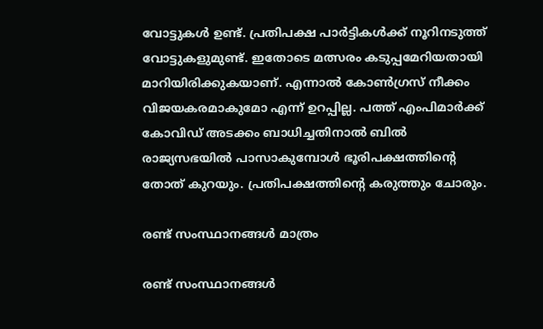വോട്ടുകള്‍ ഉണ്ട്. പ്രതിപക്ഷ പാര്‍ട്ടികള്‍ക്ക് നൂറിനടുത്ത് വോട്ടുകളുമുണ്ട്. ഇതോടെ മത്സരം കടുപ്പമേറിയതായി മാറിയിരിക്കുകയാണ്. എന്നാല്‍ കോണ്‍ഗ്രസ് നീക്കം വിജയകരമാകുമോ എന്ന് ഉറപ്പില്ല. പത്ത് എംപിമാര്‍ക്ക് കോവിഡ് അടക്കം ബാധിച്ചതിനാല്‍ ബില്‍ രാജ്യസഭയില്‍ പാസാകുമ്പോള്‍ ഭൂരിപക്ഷത്തിന്റെ തോത് കുറയും. പ്രതിപക്ഷത്തിന്റെ കരുത്തും ചോരും.

രണ്ട് സംസ്ഥാനങ്ങള്‍ മാത്രം

രണ്ട് സംസ്ഥാനങ്ങള്‍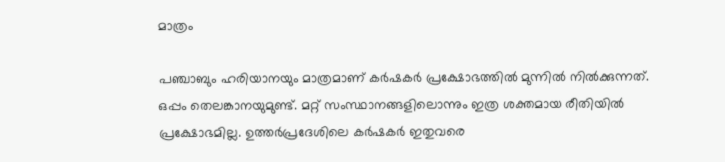മാത്രം

പഞ്ചാബും ഹരിയാനയും മാത്രമാണ് കര്‍ഷകര്‍ പ്രക്ഷോഭത്തില്‍ മുന്നില്‍ നില്‍ക്കുന്നത്. ഒപ്പം തെലങ്കാനയുമുണ്ട്. മറ്റ് സംസ്ഥാനങ്ങളിലൊന്നും ഇത്ര ശക്തമായ രീതിയില്‍ പ്രക്ഷോഭമില്ല. ഉത്തര്‍പ്രദേശിലെ കര്‍ഷകര്‍ ഇതുവരെ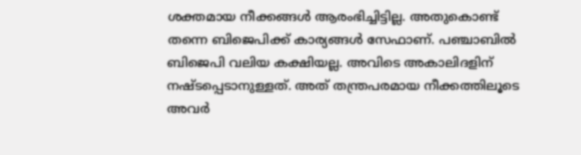ശക്തമായ നീക്കങ്ങള്‍ ആരംഭിച്ചിട്ടില്ല. അതുകൊണ്ട് തന്നെ ബിജെപിക്ക് കാര്യങ്ങള്‍ സേഫാണ്. പഞ്ചാബില്‍ ബിജെപി വലിയ കക്ഷിയല്ല. അവിടെ അകാലിദളിന് നഷ്ടപ്പെടാനുള്ളത്. അത് തന്ത്രപരമായ നീക്കത്തിലൂടെ അവര്‍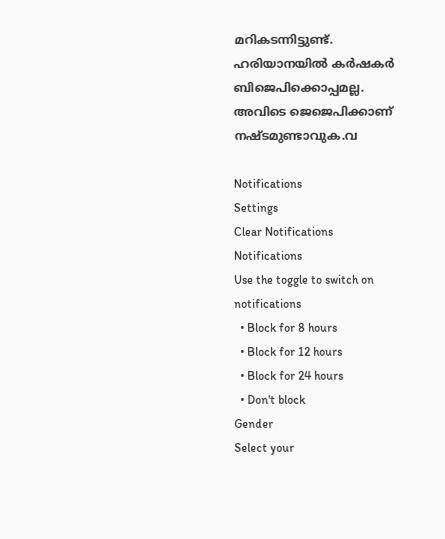മറികടന്നിട്ടുണ്ട്. ഹരിയാനയില്‍ കര്‍ഷകര്‍ ബിജെപിക്കൊപ്പമല്ല. അവിടെ ജെജെപിക്കാണ് നഷ്ടമുണ്ടാവുക.വ

Notifications
Settings
Clear Notifications
Notifications
Use the toggle to switch on notifications
  • Block for 8 hours
  • Block for 12 hours
  • Block for 24 hours
  • Don't block
Gender
Select your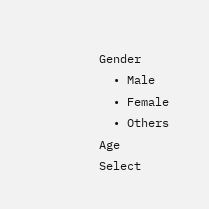Gender
  • Male
  • Female
  • Others
Age
Select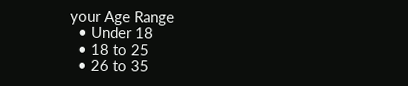your Age Range
  • Under 18
  • 18 to 25
  • 26 to 35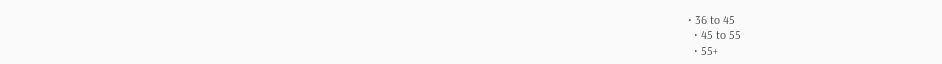• 36 to 45
  • 45 to 55
  • 55+